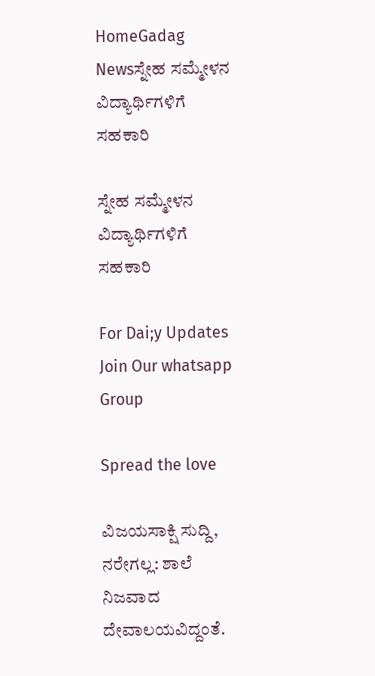HomeGadag Newsಸ್ನೇಹ ಸಮ್ಮೇಳನ ವಿದ್ಯಾರ್ಥಿಗಳಿಗೆ ಸಹಕಾರಿ

ಸ್ನೇಹ ಸಮ್ಮೇಳನ ವಿದ್ಯಾರ್ಥಿಗಳಿಗೆ ಸಹಕಾರಿ

For Dai;y Updates Join Our whatsapp Group

Spread the love

ವಿಜಯಸಾಕ್ಷಿ ಸುದ್ದಿ, ನರೇಗಲ್ಲ: ಶಾಲೆ ನಿಜವಾದ ದೇವಾಲಯವಿದ್ದಂತೆ.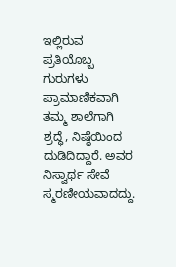ಇಲ್ಲಿರುವ ಪ್ರತಿಯೊಬ್ಬ ಗುರುಗಳು ಪ್ರಾಮಾಣಿಕವಾಗಿ ತಮ್ಮ ಶಾಲೆಗಾಗಿ ಶ್ರದ್ಧೆ, ನಿಷ್ಠೆಯಿಂದ ದುಡಿದಿದ್ದಾರೆ. ಅವರ ನಿಸ್ವಾರ್ಥ ಸೇವೆ ಸ್ಮರಣೀಯವಾದದ್ದು.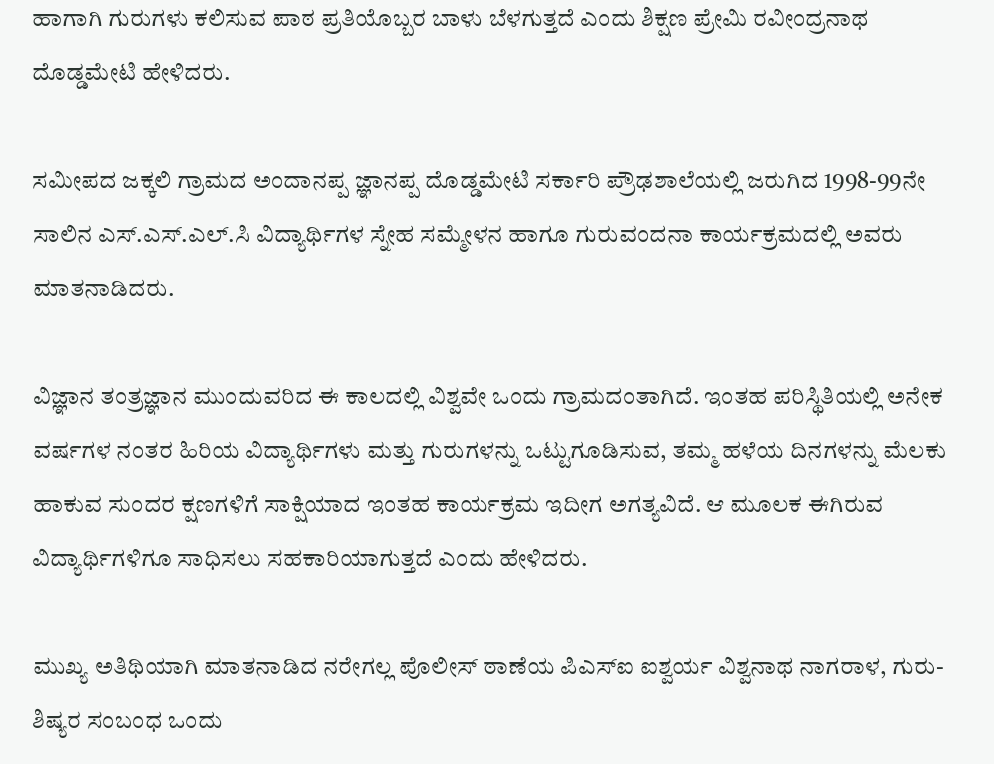ಹಾಗಾಗಿ ಗುರುಗಳು ಕಲಿಸುವ ಪಾಠ ಪ್ರತಿಯೊಬ್ಬರ ಬಾಳು ಬೆಳಗುತ್ತದೆ ಎಂದು ಶಿಕ್ಷಣ ಪ್ರೇಮಿ ರವೀಂದ್ರನಾಥ ದೊಡ್ಡಮೇಟಿ ಹೇಳಿದರು.

ಸಮೀಪದ ಜಕ್ಕಲಿ ಗ್ರಾಮದ ಅಂದಾನಪ್ಪ ಜ್ಞಾನಪ್ಪ ದೊಡ್ಡಮೇಟಿ ಸರ್ಕಾರಿ ಪ್ರೌಢಶಾಲೆಯಲ್ಲಿ ಜರುಗಿದ 1998-99ನೇ ಸಾಲಿನ ಎಸ್.ಎಸ್.ಎಲ್.ಸಿ ವಿದ್ಯಾರ್ಥಿಗಳ ಸ್ನೇಹ ಸಮ್ಮೇಳನ ಹಾಗೂ ಗುರುವಂದನಾ ಕಾರ್ಯಕ್ರಮದಲ್ಲಿ ಅವರು ಮಾತನಾಡಿದರು.

ವಿಜ್ಞಾನ ತಂತ್ರಜ್ಞಾನ ಮುಂದುವರಿದ ಈ ಕಾಲದಲ್ಲಿ ವಿಶ್ವವೇ ಒಂದು ಗ್ರಾಮದಂತಾಗಿದೆ. ಇಂತಹ ಪರಿಸ್ಥಿತಿಯಲ್ಲಿ ಅನೇಕ ವರ್ಷಗಳ ನಂತರ ಹಿರಿಯ ವಿದ್ಯಾರ್ಥಿಗಳು ಮತ್ತು ಗುರುಗಳನ್ನು ಒಟ್ಟುಗೂಡಿಸುವ, ತಮ್ಮ ಹಳೆಯ ದಿನಗಳನ್ನು ಮೆಲಕು ಹಾಕುವ ಸುಂದರ ಕ್ಷಣಗಳಿಗೆ ಸಾಕ್ಷಿಯಾದ ಇಂತಹ ಕಾರ್ಯಕ್ರಮ ಇದೀಗ ಅಗತ್ಯವಿದೆ. ಆ ಮೂಲಕ ಈಗಿರುವ ವಿದ್ಯಾರ್ಥಿಗಳಿಗೂ ಸಾಧಿಸಲು ಸಹಕಾರಿಯಾಗುತ್ತದೆ ಎಂದು ಹೇಳಿದರು.

ಮುಖ್ಯ ಅತಿಥಿಯಾಗಿ ಮಾತನಾಡಿದ ನರೇಗಲ್ಲ ಪೊಲೀಸ್ ಠಾಣೆಯ ಪಿಎಸ್‌ಐ ಐಶ್ವರ್ಯ ವಿಶ್ವನಾಥ ನಾಗರಾಳ, ಗುರು-ಶಿಷ್ಯರ ಸಂಬಂಧ ಒಂದು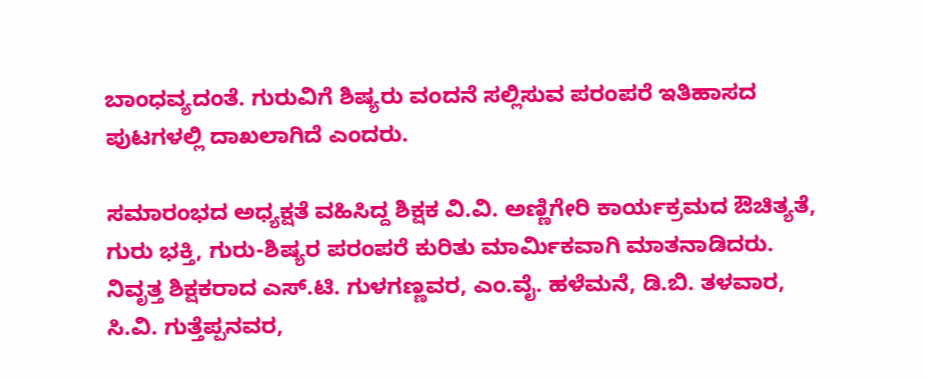ಬಾಂಧವ್ಯದಂತೆ. ಗುರುವಿಗೆ ಶಿಷ್ಯರು ವಂದನೆ ಸಲ್ಲಿಸುವ ಪರಂಪರೆ ಇತಿಹಾಸದ ಪುಟಗಳಲ್ಲಿ ದಾಖಲಾಗಿದೆ ಎಂದರು.

ಸಮಾರಂಭದ ಅಧ್ಯಕ್ಷತೆ ವಹಿಸಿದ್ದ ಶಿಕ್ಷಕ ವಿ.ವಿ. ಅಣ್ಣಿಗೇರಿ ಕಾರ್ಯಕ್ರಮದ ಔಚಿತ್ಯತೆ, ಗುರು ಭಕ್ತಿ, ಗುರು-ಶಿಷ್ಯರ ಪರಂಪರೆ ಕುರಿತು ಮಾರ್ಮಿಕವಾಗಿ ಮಾತನಾಡಿದರು. ನಿವೃತ್ತ ಶಿಕ್ಷಕರಾದ ಎಸ್.ಟಿ. ಗುಳಗಣ್ಣವರ, ಎಂ.ವೈ. ಹಳೆಮನೆ, ಡಿ.ಬಿ. ತಳವಾರ, ಸಿ.ವಿ. ಗುತ್ತೆಪ್ಪನವರ,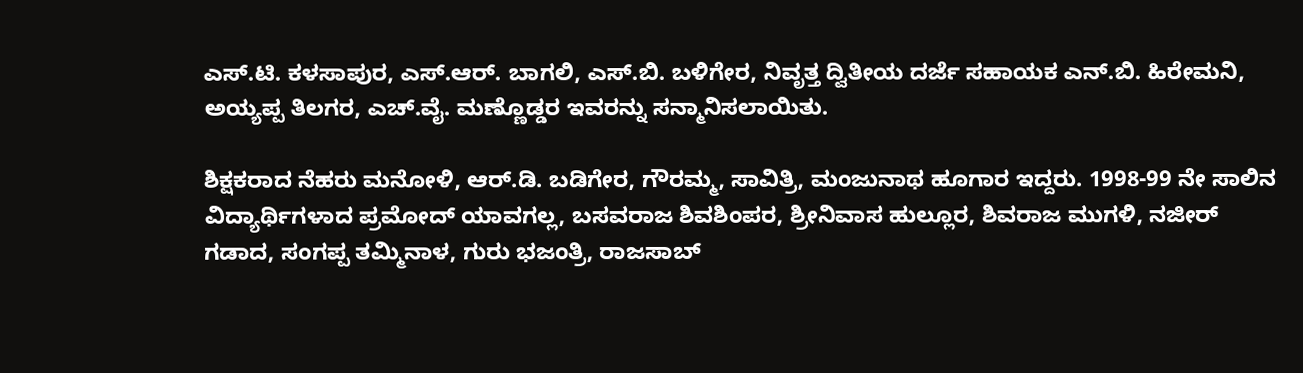ಎಸ್.ಟಿ. ಕಳಸಾಪುರ, ಎಸ್.ಆರ್. ಬಾಗಲಿ, ಎಸ್.ಬಿ. ಬಳಿಗೇರ, ನಿವೃತ್ತ ದ್ವಿತೀಯ ದರ್ಜೆ ಸಹಾಯಕ ಎನ್.ಬಿ. ಹಿರೇಮನಿ, ಅಯ್ಯಪ್ಪ ತಿಲಗರ, ಎಚ್.ವೈ. ಮಣ್ಣೊಡ್ಡರ ಇವರನ್ನು ಸನ್ಮಾನಿಸಲಾಯಿತು.

ಶಿಕ್ಷಕರಾದ ನೆಹರು ಮನೋಳಿ, ಆರ್.ಡಿ. ಬಡಿಗೇರ, ಗೌರಮ್ಮ, ಸಾವಿತ್ರಿ, ಮಂಜುನಾಥ ಹೂಗಾರ ಇದ್ದರು. 1998-99 ನೇ ಸಾಲಿನ ವಿದ್ಯಾರ್ಥಿಗಳಾದ ಪ್ರಮೋದ್ ಯಾವಗಲ್ಲ, ಬಸವರಾಜ ಶಿವಶಿಂಪರ, ಶ್ರೀನಿವಾಸ ಹುಲ್ಲೂರ, ಶಿವರಾಜ ಮುಗಳಿ, ನಜೀರ್ ಗಡಾದ, ಸಂಗಪ್ಪ ತಮ್ಮಿನಾಳ, ಗುರು ಭಜಂತ್ರಿ, ರಾಜಸಾಬ್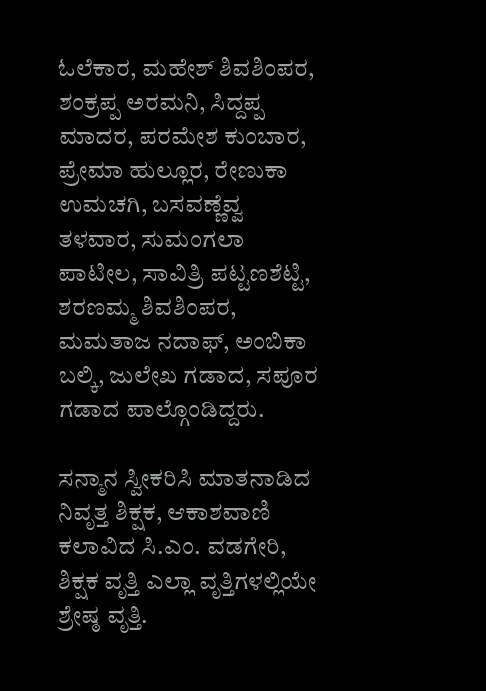ಓಲೆಕಾರ, ಮಹೇಶ್ ಶಿವಶಿಂಪರ, ಶಂಕ್ರಪ್ಪ ಅರಮನಿ, ಸಿದ್ದಪ್ಪ ಮಾದರ, ಪರಮೇಶ ಕುಂಬಾರ, ಪ್ರೇಮಾ ಹುಲ್ಲೂರ, ರೇಣುಕಾ ಉಮಚಗಿ, ಬಸವಣ್ಣೆವ್ವ ತಳವಾರ, ಸುಮಂಗಲಾ ಪಾಟೀಲ, ಸಾವಿತ್ರಿ ಪಟ್ಟಣಶೆಟ್ಟಿ, ಶರಣಮ್ಮ ಶಿವಶಿಂಪರ, ಮಮತಾಜ ನದಾಫ್, ಅಂಬಿಕಾ ಬಲ್ಕಿ, ಜುಲೇಖ ಗಡಾದ, ಸಪೂರ ಗಡಾದ ಪಾಲ್ಗೊಂಡಿದ್ದರು.

ಸನ್ಮಾನ ಸ್ವೀಕರಿಸಿ ಮಾತನಾಡಿದ ನಿವೃತ್ತ ಶಿಕ್ಷಕ, ಆಕಾಶವಾಣಿ ಕಲಾವಿದ ಸಿ.ಎಂ. ವಡಗೇರಿ, ಶಿಕ್ಷಕ ವೃತ್ತಿ ಎಲ್ಲಾ ವೃತ್ತಿಗಳಲ್ಲಿಯೇ ಶ್ರೇಷ್ಠ ವೃತ್ತಿ.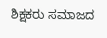ಶಿಕ್ಷಕರು ಸಮಾಜದ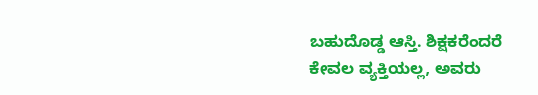ಬಹುದೊಡ್ಡ ಆಸ್ತಿ. ಶಿಕ್ಷಕರೆಂದರೆ ಕೇವಲ ವ್ಯಕ್ತಿಯಲ್ಲ, ಅವರು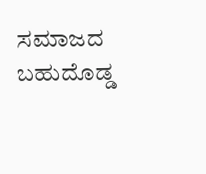ಸಮಾಜದ ಬಹುದೊಡ್ಡ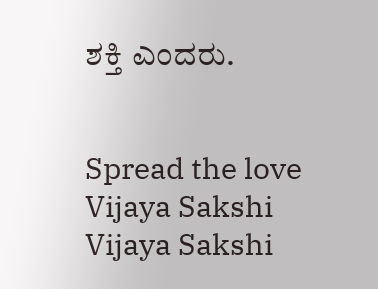ಶಕ್ತಿ ಎಂದರು.


Spread the love
Vijaya Sakshi
Vijaya Sakshi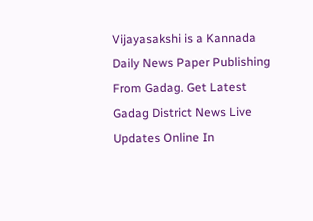Vijayasakshi is a Kannada Daily News Paper Publishing From Gadag. Get Latest Gadag District News Live Updates Online In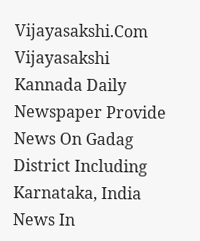Vijayasakshi.Com Vijayasakshi Kannada Daily Newspaper Provide News On Gadag District Including Karnataka, India News In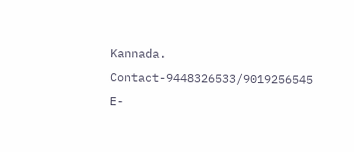Kannada. Contact-9448326533/9019256545 E-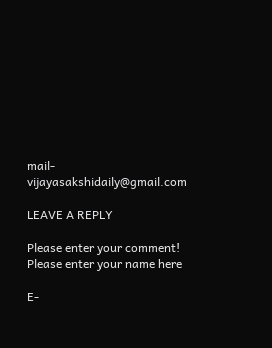mail-vijayasakshidaily@gmail.com

LEAVE A REPLY

Please enter your comment!
Please enter your name here

E-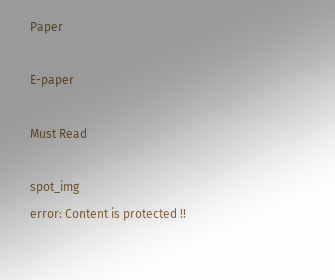Paper

E-paper

Must Read

spot_img
error: Content is protected !!